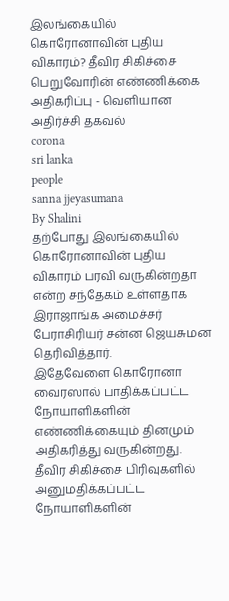இலங்கையில் கொரோனாவின் புதிய விகாரம்? தீவிர சிகிச்சை பெறுவோரின் எண்ணிக்கை அதிகரிப்பு - வெளியான அதிர்ச்சி தகவல்
corona
sri lanka
people
sanna jjeyasumana
By Shalini
தற்போது இலங்கையில் கொரோனாவின் புதிய விகாரம் பரவி வருகின்றதா என்ற சந்தேகம் உள்ளதாக இராஜாங்க அமைச்சர் பேராசிரியர் சன்ன ஜெயசுமன தெரிவித்தார்.
இதேவேளை கொரோனா வைரஸால் பாதிக்கப்பட்ட நோயாளிகளின் எண்ணிக்கையும் தினமும் அதிகரித்து வருகின்றது.
தீவிர சிகிச்சை பிரிவுகளில் அனுமதிக்கப்பட்ட நோயாளிகளின்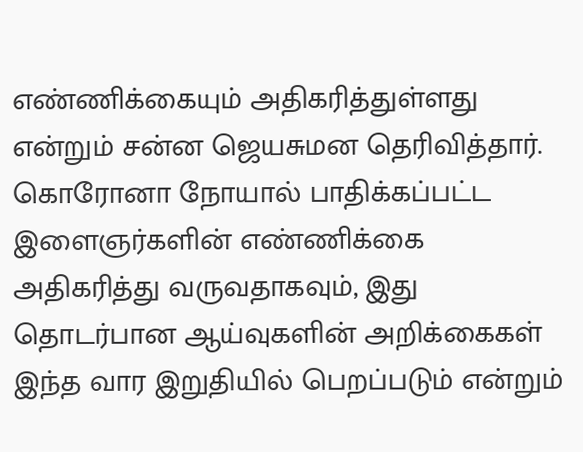எண்ணிக்கையும் அதிகரித்துள்ளது என்றும் சன்ன ஜெயசுமன தெரிவித்தார்.
கொரோனா நோயால் பாதிக்கப்பட்ட இளைஞர்களின் எண்ணிக்கை அதிகரித்து வருவதாகவும், இது தொடர்பான ஆய்வுகளின் அறிக்கைகள் இந்த வார இறுதியில் பெறப்படும் என்றும்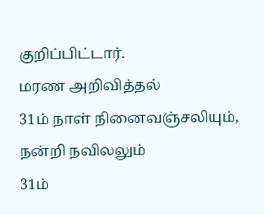குறிப்பிட்டார்.
மரண அறிவித்தல்
31ம் நாள் நினைவஞ்சலியும், நன்றி நவிலலும்
31ம்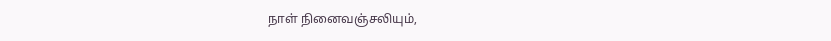நாள் நினைவஞ்சலியும்,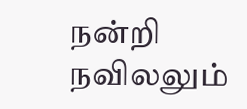நன்றி நவிலலும்